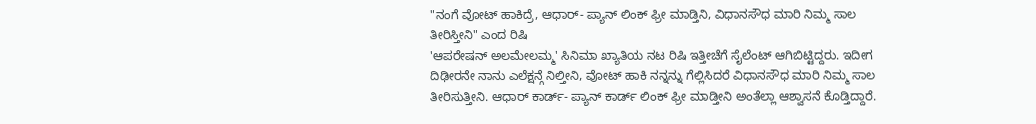"ನಂಗೆ ವೋಟ್ ಹಾಕಿದ್ರೆ, ಆಧಾರ್- ಪ್ಯಾನ್ ಲಿಂಕ್ ಫ್ರೀ ಮಾಡ್ತಿನಿ, ವಿಧಾನಸೌಧ ಮಾರಿ ನಿಮ್ಮ ಸಾಲ ತೀರಿಸ್ತೀನಿ" ಎಂದ ರಿಷಿ
'ಆಪರೇಷನ್ ಅಲಮೇಲಮ್ಮ' ಸಿನಿಮಾ ಖ್ಯಾತಿಯ ನಟ ರಿಷಿ ಇತ್ತೀಚೆಗೆ ಸೈಲೆಂಟ್ ಆಗಿಬಿಟ್ಟಿದ್ದರು. ಇದೀಗ ದಿಢೀರನೇ ನಾನು ಎಲೆಕ್ಷನ್ಗೆ ನಿಲ್ತೀನಿ, ವೋಟ್ ಹಾಕಿ ನನ್ನನ್ನು ಗೆಲ್ಲಿಸಿದರೆ ವಿಧಾನಸೌಧ ಮಾರಿ ನಿಮ್ಮ ಸಾಲ ತೀರಿಸುತ್ತೀನಿ. ಆಧಾರ್ ಕಾರ್ಡ್- ಪ್ಯಾನ್ ಕಾರ್ಡ್ ಲಿಂಕ್ ಫ್ರೀ ಮಾಡ್ತೀನಿ ಅಂತೆಲ್ಲಾ ಆಶ್ವಾಸನೆ ಕೊಡ್ತಿದ್ದಾರೆ.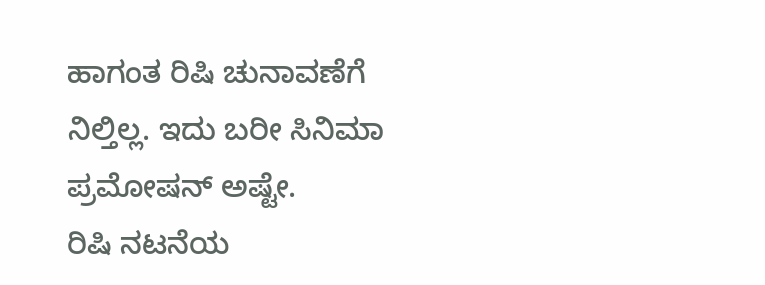ಹಾಗಂತ ರಿಷಿ ಚುನಾವಣೆಗೆ ನಿಲ್ತಿಲ್ಲ. ಇದು ಬರೀ ಸಿನಿಮಾ ಪ್ರಮೋಷನ್ ಅಷ್ಟೇ.
ರಿಷಿ ನಟನೆಯ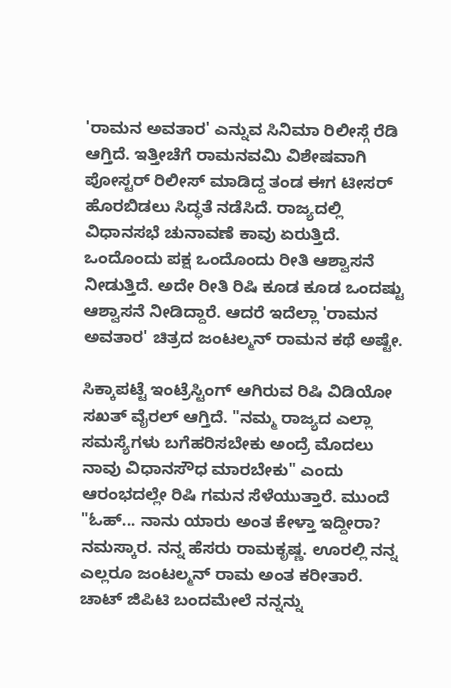'ರಾಮನ ಅವತಾರ' ಎನ್ನುವ ಸಿನಿಮಾ ರಿಲೀಸ್ಗೆ ರೆಡಿ ಆಗ್ತಿದೆ. ಇತ್ತೀಚೆಗೆ ರಾಮನವಮಿ ವಿಶೇಷವಾಗಿ ಪೋಸ್ಟರ್ ರಿಲೀಸ್ ಮಾಡಿದ್ದ ತಂಡ ಈಗ ಟೀಸರ್ ಹೊರಬಿಡಲು ಸಿದ್ಧತೆ ನಡೆಸಿದೆ. ರಾಜ್ಯದಲ್ಲಿ ವಿಧಾನಸಭೆ ಚುನಾವಣೆ ಕಾವು ಏರುತ್ತಿದೆ. ಒಂದೊಂದು ಪಕ್ಷ ಒಂದೊಂದು ರೀತಿ ಆಶ್ವಾಸನೆ ನೀಡುತ್ತಿದೆ. ಅದೇ ರೀತಿ ರಿಷಿ ಕೂಡ ಕೂಡ ಒಂದಷ್ಟು ಆಶ್ವಾಸನೆ ನೀಡಿದ್ದಾರೆ. ಆದರೆ ಇದೆಲ್ಲಾ 'ರಾಮನ ಅವತಾರ' ಚಿತ್ರದ ಜಂಟಲ್ಮನ್ ರಾಮನ ಕಥೆ ಅಷ್ಟೇ.

ಸಿಕ್ಕಾಪಟ್ಟೆ ಇಂಟ್ರೆಸ್ಟಿಂಗ್ ಆಗಿರುವ ರಿಷಿ ವಿಡಿಯೋ ಸಖತ್ ವೈರಲ್ ಆಗ್ತಿದೆ. "ನಮ್ಮ ರಾಜ್ಯದ ಎಲ್ಲಾ ಸಮಸ್ಯೆಗಳು ಬಗೆಹರಿಸಬೇಕು ಅಂದ್ರೆ ಮೊದಲು ನಾವು ವಿಧಾನಸೌಧ ಮಾರಬೇಕು" ಎಂದು ಆರಂಭದಲ್ಲೇ ರಿಷಿ ಗಮನ ಸೆಳೆಯುತ್ತಾರೆ. ಮುಂದೆ "ಓಹ್... ನಾನು ಯಾರು ಅಂತ ಕೇಳ್ತಾ ಇದ್ದೀರಾ? ನಮಸ್ಕಾರ. ನನ್ನ ಹೆಸರು ರಾಮಕೃಷ್ಣ. ಊರಲ್ಲಿ ನನ್ನ ಎಲ್ಲರೂ ಜಂಟಲ್ಮನ್ ರಾಮ ಅಂತ ಕರೀತಾರೆ. ಚಾಟ್ ಜಿಪಿಟಿ ಬಂದಮೇಲೆ ನನ್ನನ್ನು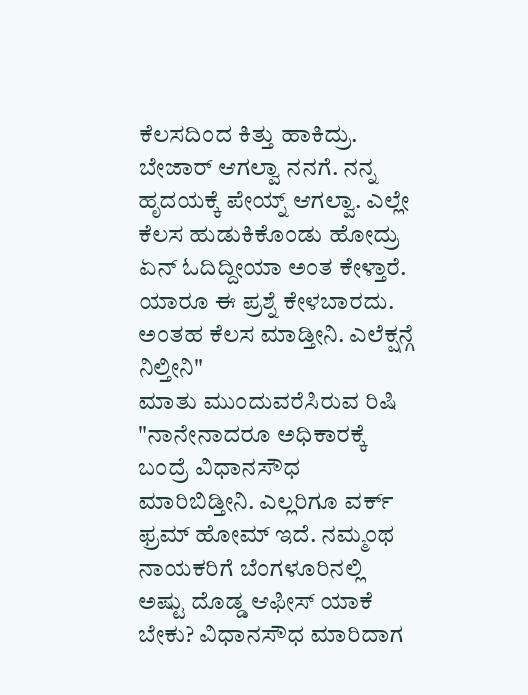ಕೆಲಸದಿಂದ ಕಿತ್ತು ಹಾಕಿದ್ರು. ಬೇಜಾರ್ ಆಗಲ್ವಾ ನನಗೆ. ನನ್ನ ಹೃದಯಕ್ಕೆ ಪೇಯ್ನ್ ಆಗಲ್ವಾ. ಎಲ್ಲೇ ಕೆಲಸ ಹುಡುಕಿಕೊಂಡು ಹೋದ್ರು ಏನ್ ಓದಿದ್ದೀಯಾ ಅಂತ ಕೇಳ್ತಾರೆ. ಯಾರೂ ಈ ಪ್ರಶ್ನೆ ಕೇಳಬಾರದು. ಅಂತಹ ಕೆಲಸ ಮಾಡ್ತೀನಿ. ಎಲೆಕ್ಷನ್ಗೆ ನಿಲ್ತೀನಿ"
ಮಾತು ಮುಂದುವರೆಸಿರುವ ರಿಷಿ "ನಾನೇನಾದರೂ ಅಧಿಕಾರಕ್ಕೆ ಬಂದ್ರೆ ವಿಧಾನಸೌಧ ಮಾರಿಬಿಡ್ತೀನಿ. ಎಲ್ಲರಿಗೂ ವರ್ಕ್ ಫ್ರಮ್ ಹೋಮ್ ಇದೆ. ನಮ್ಮಂಥ ನಾಯಕರಿಗೆ ಬೆಂಗಳೂರಿನಲ್ಲಿ ಅಷ್ಟು ದೊಡ್ಡ ಆಫೀಸ್ ಯಾಕೆ ಬೇಕು? ವಿಧಾನಸೌಧ ಮಾರಿದಾಗ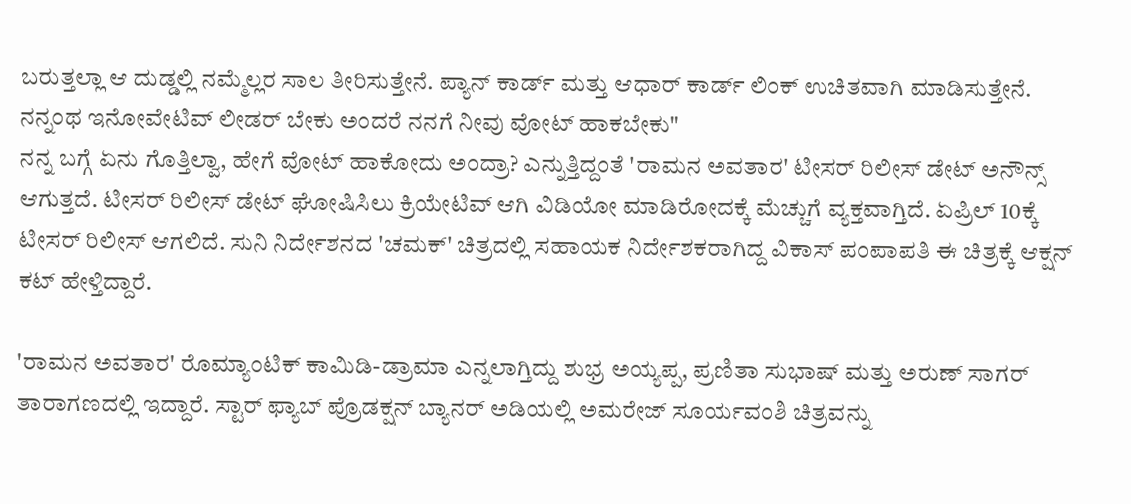ಬರುತ್ತಲ್ಲಾ ಆ ದುಡ್ಡಲ್ಲಿ ನಮ್ಮೆಲ್ಲರ ಸಾಲ ತೀರಿಸುತ್ತೇನೆ. ಪ್ಯಾನ್ ಕಾರ್ಡ್ ಮತ್ತು ಆಧಾರ್ ಕಾರ್ಡ್ ಲಿಂಕ್ ಉಚಿತವಾಗಿ ಮಾಡಿಸುತ್ತೇನೆ. ನನ್ನಂಥ ಇನೋವೇಟಿವ್ ಲೀಡರ್ ಬೇಕು ಅಂದರೆ ನನಗೆ ನೀವು ವೋಟ್ ಹಾಕಬೇಕು"
ನನ್ನ ಬಗ್ಗೆ ಏನು ಗೊತ್ತಿಲ್ವಾ, ಹೇಗೆ ವೋಟ್ ಹಾಕೋದು ಅಂದ್ರಾ? ಎನ್ನುತ್ತಿದ್ದಂತೆ 'ರಾಮನ ಅವತಾರ' ಟೀಸರ್ ರಿಲೀಸ್ ಡೇಟ್ ಅನೌನ್ಸ್ ಆಗುತ್ತದೆ. ಟೀಸರ್ ರಿಲೀಸ್ ಡೇಟ್ ಘೋಷಿಸಿಲು ಕ್ರಿಯೇಟಿವ್ ಆಗಿ ವಿಡಿಯೋ ಮಾಡಿರೋದಕ್ಕೆ ಮೆಚ್ಚುಗೆ ವ್ಯಕ್ತವಾಗ್ತಿದೆ. ಏಪ್ರಿಲ್ 10ಕ್ಕೆ ಟೀಸರ್ ರಿಲೀಸ್ ಆಗಲಿದೆ. ಸುನಿ ನಿರ್ದೇಶನದ 'ಚಮಕ್' ಚಿತ್ರದಲ್ಲಿ ಸಹಾಯಕ ನಿರ್ದೇಶಕರಾಗಿದ್ದ ವಿಕಾಸ್ ಪಂಪಾಪತಿ ಈ ಚಿತ್ರಕ್ಕೆ ಆಕ್ಷನ್ ಕಟ್ ಹೇಳ್ತಿದ್ದಾರೆ.

'ರಾಮನ ಅವತಾರ' ರೊಮ್ಯಾಂಟಿಕ್ ಕಾಮಿಡಿ-ಡ್ರಾಮಾ ಎನ್ನಲಾಗ್ತಿದ್ದು ಶುಭ್ರ ಅಯ್ಯಪ್ಪ, ಪ್ರಣಿತಾ ಸುಭಾಷ್ ಮತ್ತು ಅರುಣ್ ಸಾಗರ್ ತಾರಾಗಣದಲ್ಲಿ ಇದ್ದಾರೆ. ಸ್ಟಾರ್ ಫ್ಯಾಬ್ ಪ್ರೊಡಕ್ಷನ್ ಬ್ಯಾನರ್ ಅಡಿಯಲ್ಲಿ ಅಮರೇಜ್ ಸೂರ್ಯವಂಶಿ ಚಿತ್ರವನ್ನು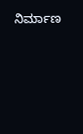ನಿರ್ಮಾಣ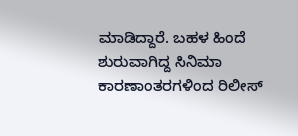ಮಾಡಿದ್ದಾರೆ. ಬಹಳ ಹಿಂದೆ ಶುರುವಾಗಿದ್ದ ಸಿನಿಮಾ ಕಾರಣಾಂತರಗಳಿಂದ ರಿಲೀಸ್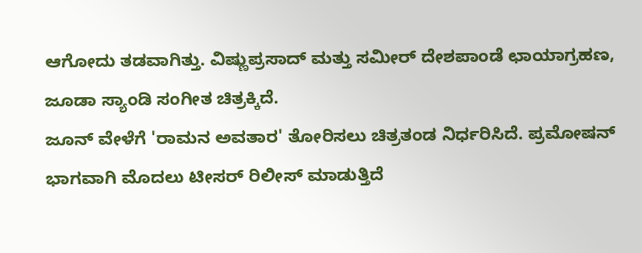ಆಗೋದು ತಡವಾಗಿತ್ತು. ವಿಷ್ಣುಪ್ರಸಾದ್ ಮತ್ತು ಸಮೀರ್ ದೇಶಪಾಂಡೆ ಛಾಯಾಗ್ರಹಣ, ಜೂಡಾ ಸ್ಯಾಂಡಿ ಸಂಗೀತ ಚಿತ್ರಕ್ಕಿದೆ.
ಜೂನ್ ವೇಳೆಗೆ 'ರಾಮನ ಅವತಾರ' ತೋರಿಸಲು ಚಿತ್ರತಂಡ ನಿರ್ಧರಿಸಿದೆ. ಪ್ರಮೋಷನ್ ಭಾಗವಾಗಿ ಮೊದಲು ಟೀಸರ್ ರಿಲೀಸ್ ಮಾಡುತ್ತಿದೆ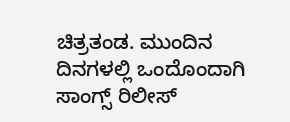ಚಿತ್ರತಂಡ. ಮುಂದಿನ ದಿನಗಳಲ್ಲಿ ಒಂದೊಂದಾಗಿ ಸಾಂಗ್ಸ್ ರಿಲೀಸ್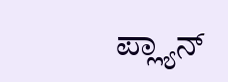ಪ್ಲ್ಯಾನ್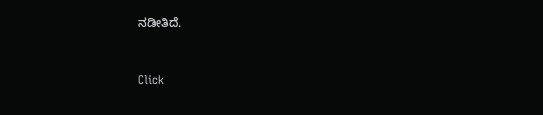ನಡೀತಿದೆ.


Click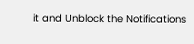it and Unblock the Notifications